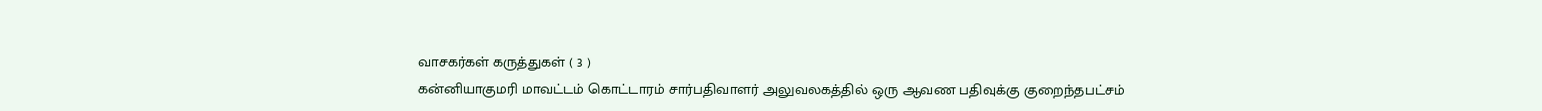வாசகர்கள் கருத்துகள் ( 3 )
கன்னியாகுமரி மாவட்டம் கொட்டாரம் சார்பதிவாளர் அலுவலகத்தில் ஒரு ஆவண பதிவுக்கு குறைந்தபட்சம்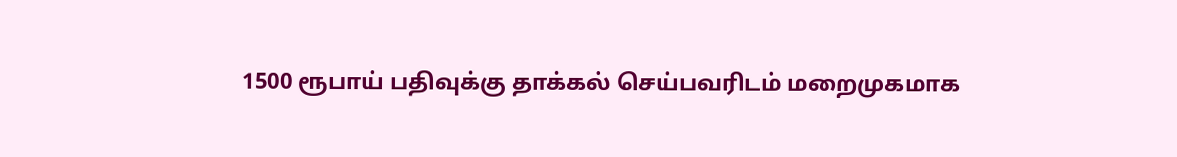1500 ரூபாய் பதிவுக்கு தாக்கல் செய்பவரிடம் மறைமுகமாக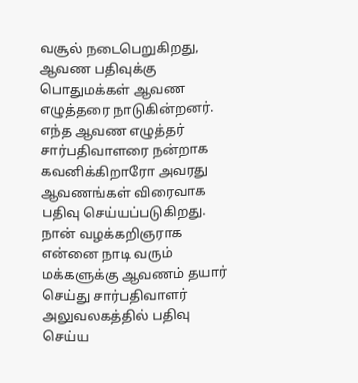வசூல் நடைபெறுகிறது, ஆவண பதிவுக்கு பொதுமக்கள் ஆவண எழுத்தரை நாடுகின்றனர். எந்த ஆவண எழுத்தர் சார்பதிவாளரை நன்றாக கவனிக்கிறாரோ அவரது ஆவணங்கள் விரைவாக பதிவு செய்யப்படுகிறது. நான் வழக்கறிஞராக என்னை நாடி வரும் மக்களுக்கு ஆவணம் தயார் செய்து சார்பதிவாளர் அலுவலகத்தில் பதிவு செய்ய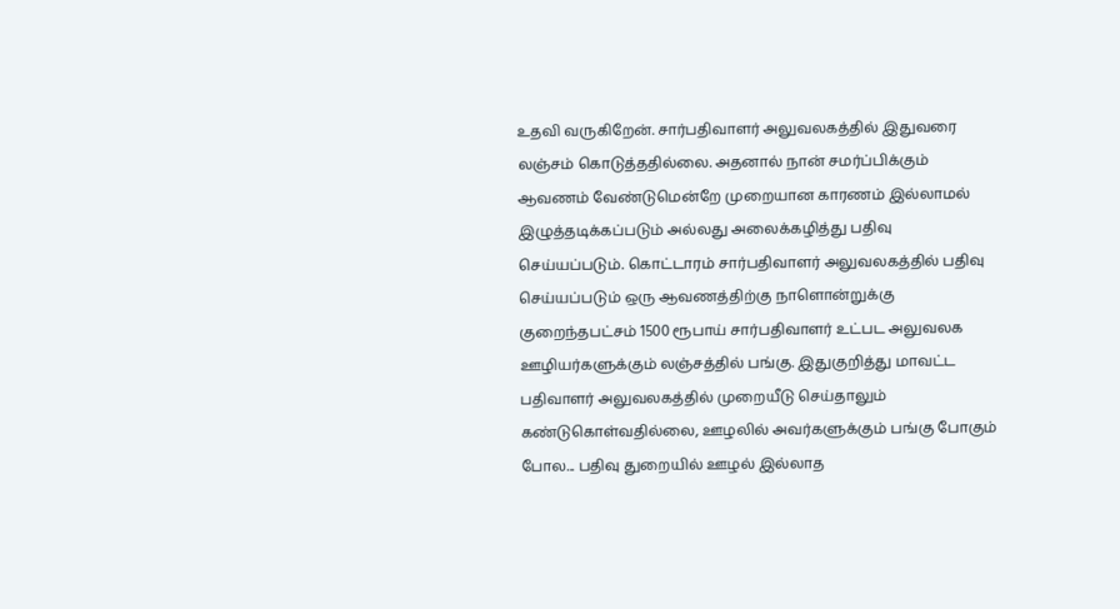உதவி வருகிறேன். சார்பதிவாளர் அலுவலகத்தில் இதுவரை லஞ்சம் கொடுத்ததில்லை. அதனால் நான் சமர்ப்பிக்கும் ஆவணம் வேண்டுமென்றே முறையான காரணம் இல்லாமல் இழுத்தடிக்கப்படும் அல்லது அலைக்கழித்து பதிவு செய்யப்படும். கொட்டாரம் சார்பதிவாளர் அலுவலகத்தில் பதிவு செய்யப்படும் ஒரு ஆவணத்திற்கு நாளொன்றுக்கு குறைந்தபட்சம் 1500 ரூபாய் சார்பதிவாளர் உட்பட அலுவலக ஊழியர்களுக்கும் லஞ்சத்தில் பங்கு. இதுகுறித்து மாவட்ட பதிவாளர் அலுவலகத்தில் முறையீடு செய்தாலும் கண்டுகொள்வதில்லை, ஊழலில் அவர்களுக்கும் பங்கு போகும் போல... பதிவு துறையில் ஊழல் இல்லாத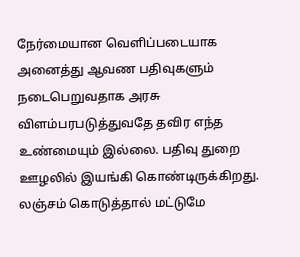நேர்மையான வெளிப்படையாக அனைத்து ஆவண பதிவுகளும் நடைபெறுவதாக அரசு விளம்பரபடுத்துவதே தவிர எந்த உண்மையும் இல்லை. பதிவு துறை ஊழலில் இயங்கி கொண்டிருக்கிறது. லஞ்சம் கொடுத்தால் மட்டுமே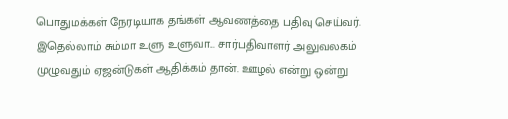பொதுமக்கள் நேரடியாக தங்கள் ஆவணத்தை பதிவு செய்வர்.
இதெல்லாம் சும்மா உளு உளுவா... சார்பதிவாளர் அலுவலகம் முழுவதும் ஏஜன்டுகள் ஆதிக்கம் தான். ஊழல் என்று ஒன்று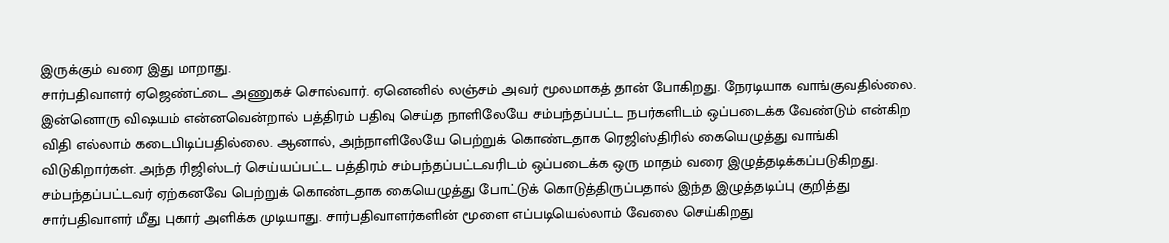இருக்கும் வரை இது மாறாது.
சார்பதிவாளர் ஏஜெண்ட்டை அணுகச் சொல்வார். ஏனெனில் லஞ்சம் அவர் மூலமாகத் தான் போகிறது. நேரடியாக வாங்குவதில்லை. இன்னொரு விஷயம் என்னவென்றால் பத்திரம் பதிவு செய்த நாளிலேயே சம்பந்தப்பட்ட நபர்களிடம் ஒப்படைக்க வேண்டும் என்கிற விதி எல்லாம் கடைபிடிப்பதில்லை. ஆனால், அந்நாளிலேயே பெற்றுக் கொண்டதாக ரெஜிஸ்திரில் கையெழுத்து வாங்கி விடுகிறார்கள். அந்த ரிஜிஸ்டர் செய்யப்பட்ட பத்திரம் சம்பந்தப்பட்டவரிடம் ஒப்படைக்க ஒரு மாதம் வரை இழுத்தடிக்கப்படுகிறது. சம்பந்தப்பட்டவர் ஏற்கனவே பெற்றுக் கொண்டதாக கையெழுத்து போட்டுக் கொடுத்திருப்பதால் இந்த இழுத்தடிப்பு குறித்து சார்பதிவாளர் மீது புகார் அளிக்க முடியாது. சார்பதிவாளர்களின் மூளை எப்படியெல்லாம் வேலை செய்கிறது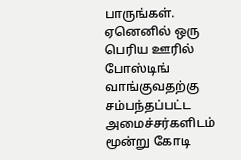பாருங்கள். ஏனெனில் ஒரு பெரிய ஊரில் போஸ்டிங் வாங்குவதற்கு சம்பந்தப்பட்ட அமைச்சர்களிடம் மூன்று கோடி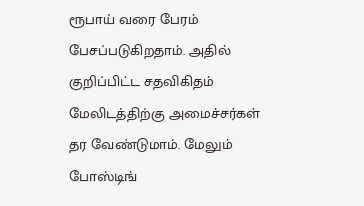ரூபாய் வரை பேரம் பேசப்படுகிறதாம். அதில் குறிப்பிட்ட சதவிகிதம் மேலிடத்திற்கு அமைச்சர்கள் தர வேண்டுமாம். மேலும் போஸ்டிங்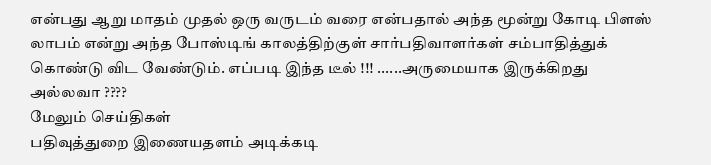என்பது ஆறு மாதம் முதல் ஒரு வருடம் வரை என்பதால் அந்த மூன்று கோடி பிளஸ் லாபம் என்று அந்த போஸ்டிங் காலத்திற்குள் சார்பதிவாளர்கள் சம்பாதித்துக் கொண்டு விட வேண்டும். எப்படி இந்த டீல் !!! ......அருமையாக இருக்கிறது அல்லவா ????
மேலும் செய்திகள்
பதிவுத்துறை இணையதளம் அடிக்கடி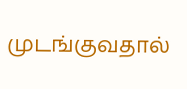முடங்குவதால்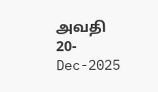அவதி
20-Dec-2025